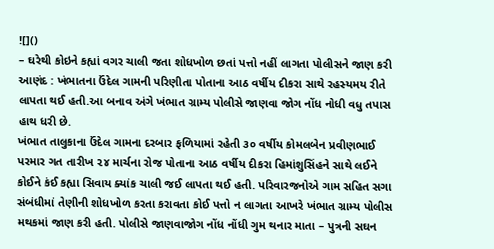![]()
– ઘરેથી કોઇને કહ્યાં વગર ચાલી જતા શોધખોળ છતાં પત્તો નહીં લાગતા પોલીસને જાણ કરી
આણંદ : ખંભાતના ઉંદેલ ગામની પરિણીતા પોતાના આઠ વર્ષીય દીકરા સાથે રહસ્યમય રીતે લાપતા થઈ હતી.આ બનાવ અંગે ખંભાત ગ્રામ્ય પોલીસે જાણવા જોગ નોંધ નોધી વધુ તપાસ હાથ ધરી છે.
ખંભાત તાલુકાના ઉંદેલ ગામના દરબાર ફળિયામાં રહેતી ૩૦ વર્ષીય કોમલબેન પ્રવીણભાઈ પરમાર ગત તારીખ ૨૪ માર્ચના રોજ પોતાના આઠ વર્ષીય દીકરા હિમાંશુસિંહને સાથે લઈને કોઈને કંઈ કહ્યા સિવાય ક્યાંક ચાલી જઈ લાપતા થઈ હતી. પરિવારજનોએ ગામ સહિત સગા સંબંધીમાં તેણીની શોધખોળ કરતા કરાવતા કોઈ પત્તો ન લાગતા આખરે ખંભાત ગ્રામ્ય પોલીસ મથકમાં જાણ કરી હતી. પોલીસે જાણવાજોગ નોંધ નોંધી ગુમ થનાર માતા – પુત્રની સઘન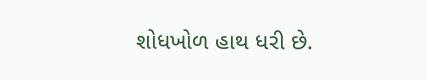શોધખોળ હાથ ધરી છે.